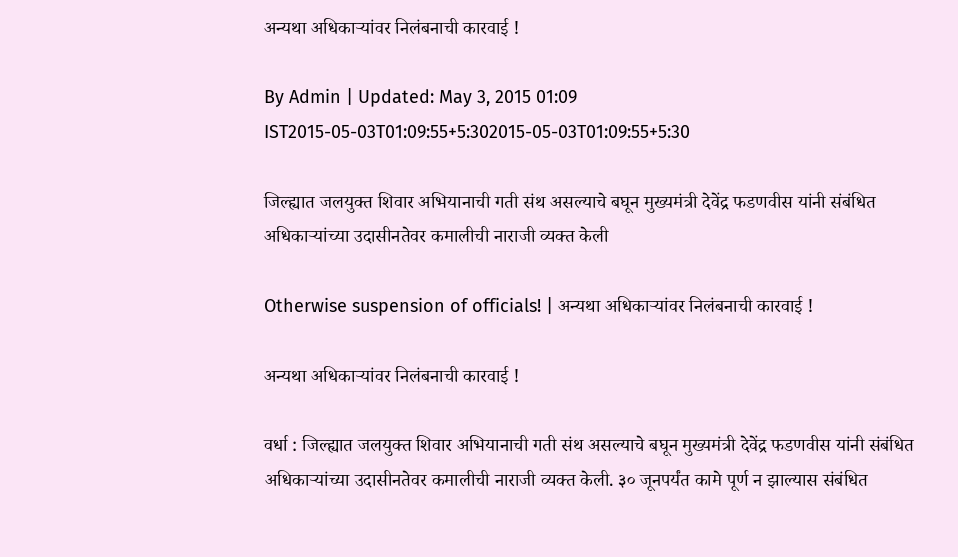अन्यथा अधिकाऱ्यांवर निलंबनाची कारवाई !

By Admin | Updated: May 3, 2015 01:09 IST2015-05-03T01:09:55+5:302015-05-03T01:09:55+5:30

जिल्ह्यात जलयुक्त शिवार अभियानाची गती संथ असल्याचे बघून मुख्यमंत्री देवेंद्र फडणवीस यांनी संबंधित अधिकाऱ्यांच्या उदासीनतेवर कमालीची नाराजी व्यक्त केली

Otherwise suspension of officials! | अन्यथा अधिकाऱ्यांवर निलंबनाची कारवाई !

अन्यथा अधिकाऱ्यांवर निलंबनाची कारवाई !

वर्धा : जिल्ह्यात जलयुक्त शिवार अभियानाची गती संथ असल्याचे बघून मुख्यमंत्री देवेंद्र फडणवीस यांनी संबंधित अधिकाऱ्यांच्या उदासीनतेवर कमालीची नाराजी व्यक्त केली. ३० जूनपर्यंत कामे पूर्ण न झाल्यास संबंधित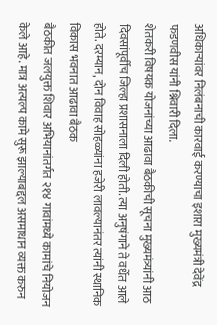अधिकाऱ्यांवर निलंबनाची कारवाई करण्याचा इशारा मुख्यमंत्री देवेंद्र फडणवीस यांनी श्निवारी दिला.
शेतकरी विषयक योजनांच्या आढावा बैठकीची सूचना मुख्यमंत्र्यांनी आठ दिवसांपूर्वीच जिल्हा प्रशासनाला दिली होती. त्या अनुषंगाने ते वर्धेत आले होते. दरम्यान, दोन विवाह सोहळ्यांना हजेरी लावल्यानंतर त्यांनी स्थानिक विकास भवनात आढावा बैठक
बैठकीत जलयुक्त शिवार अभियानांतर्गत २१४ गावांमध्ये कामांचे नियोजन केले आहे. मात्र अत्यल्प कामे सुरू झाल्याबद्दल असमाधान व्यक्त करुन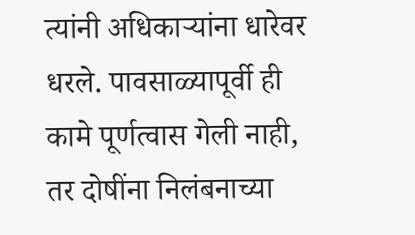त्यांनी अधिकाऱ्यांना धारेवर धरले. पावसाळ्यापूर्वी ही कामे पूर्णत्वास गेली नाही, तर दोषींना निलंबनाच्या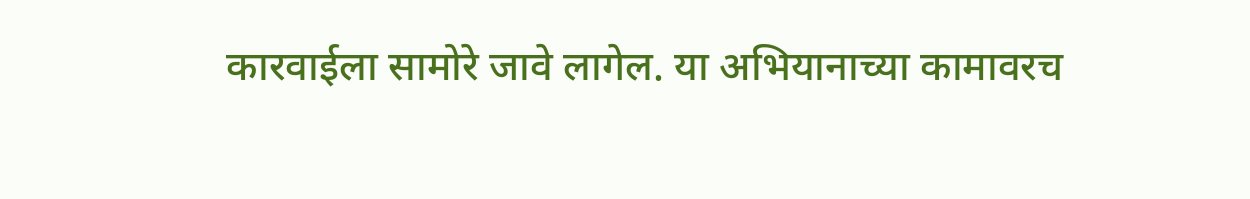कारवाईला सामोरे जावे लागेल. या अभियानाच्या कामावरच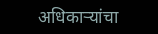अधिकाऱ्यांचा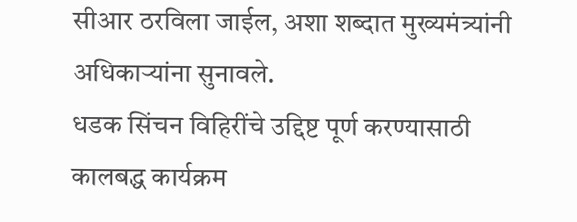सीआर ठरविला जाईल, अशा शब्दात मुख्यमंत्र्यांनी अधिकाऱ्यांना सुनावले.
धडक सिंचन विहिरींचे उद्दिष्ट पूर्ण करण्यासाठी कालबद्ध कार्यक्रम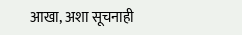आखा, अशा सूचनाही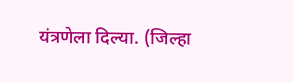यंत्रणेला दिल्या. (जिल्हा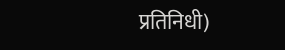प्रतिनिधी)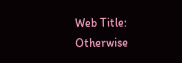Web Title: Otherwise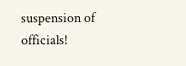suspension of officials!